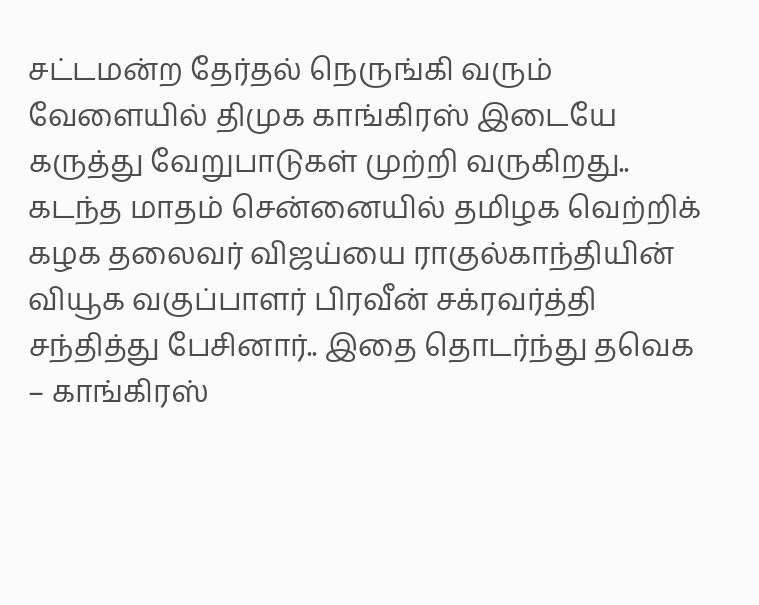சட்டமன்ற தேர்தல் நெருங்கி வரும் வேளையில் திமுக காங்கிரஸ் இடையே கருத்து வேறுபாடுகள் முற்றி வருகிறது.. கடந்த மாதம் சென்னையில் தமிழக வெற்றிக் கழக தலைவர் விஜய்யை ராகுல்காந்தியின் வியூக வகுப்பாளர் பிரவீன் சக்ரவர்த்தி சந்தித்து பேசினார்.. இதை தொடர்ந்து தவெக – காங்கிரஸ்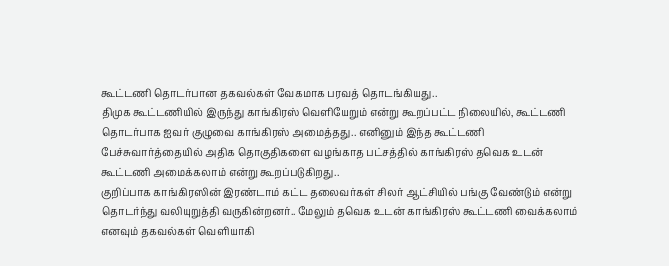கூட்டணி தொடர்பான தகவல்கள் வேகமாக பரவத் தொடங்கியது..
திமுக கூட்டணியில் இருந்து காங்கிரஸ் வெளியேறும் என்று கூறப்பட்ட நிலையில், கூட்டணி தொடர்பாக ஐவர் குழுவை காங்கிரஸ் அமைத்தது.. எனினும் இந்த கூட்டணி பேச்சுவார்த்தையில் அதிக தொகுதிகளை வழங்காத பட்சத்தில் காங்கிரஸ் தவெக உடன் கூட்டணி அமைக்கலாம் என்று கூறப்படுகிறது..
குறிப்பாக காங்கிரஸின் இரண்டாம் கட்ட தலைவர்கள் சிலர் ஆட்சியில் பங்கு வேண்டும் என்று தொடர்ந்து வலியுறுத்தி வருகின்றனர்.. மேலும் தவெக உடன் காங்கிரஸ் கூட்டணி வைக்கலாம் எனவும் தகவல்கள் வெளியாகி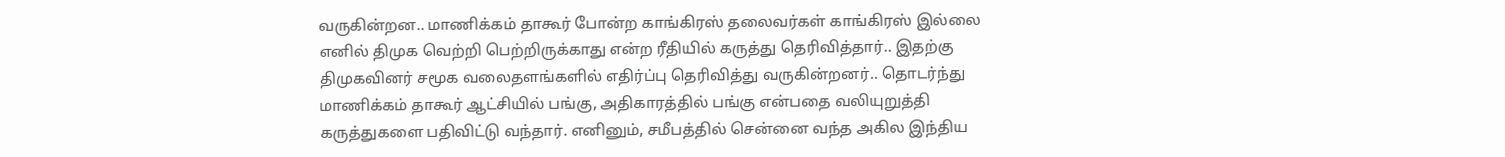வருகின்றன.. மாணிக்கம் தாகூர் போன்ற காங்கிரஸ் தலைவர்கள் காங்கிரஸ் இல்லை எனில் திமுக வெற்றி பெற்றிருக்காது என்ற ரீதியில் கருத்து தெரிவித்தார்.. இதற்கு திமுகவினர் சமூக வலைதளங்களில் எதிர்ப்பு தெரிவித்து வருகின்றனர்.. தொடர்ந்து மாணிக்கம் தாகூர் ஆட்சியில் பங்கு, அதிகாரத்தில் பங்கு என்பதை வலியுறுத்தி கருத்துகளை பதிவிட்டு வந்தார். எனினும், சமீபத்தில் சென்னை வந்த அகில இந்திய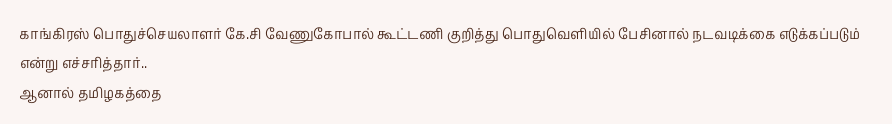காங்கிரஸ் பொதுச்செயலாளர் கே.சி வேணுகோபால் கூட்டணி குறித்து பொதுவெளியில் பேசினால் நடவடிக்கை எடுக்கப்படும் என்று எச்சரித்தார்..
ஆனால் தமிழகத்தை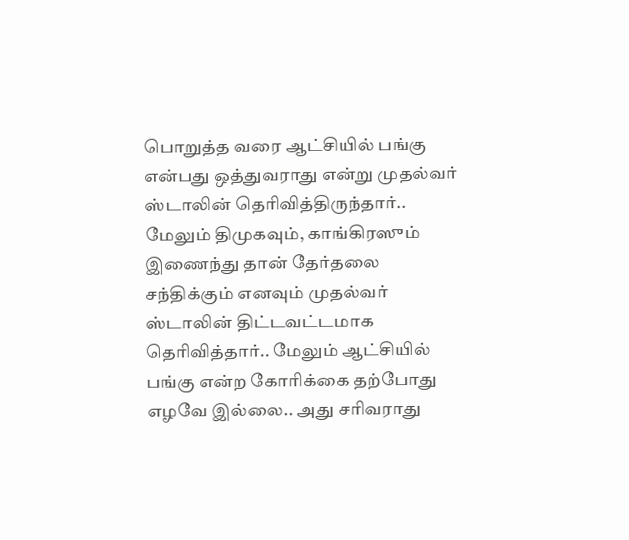பொறுத்த வரை ஆட்சியில் பங்கு என்பது ஒத்துவராது என்று முதல்வர் ஸ்டாலின் தெரிவித்திருந்தார்.. மேலும் திமுகவும், காங்கிரஸும் இணைந்து தான் தேர்தலை சந்திக்கும் எனவும் முதல்வர் ஸ்டாலின் திட்டவட்டமாக தெரிவித்தார்.. மேலும் ஆட்சியில் பங்கு என்ற கோரிக்கை தற்போது எழவே இல்லை.. அது சரிவராது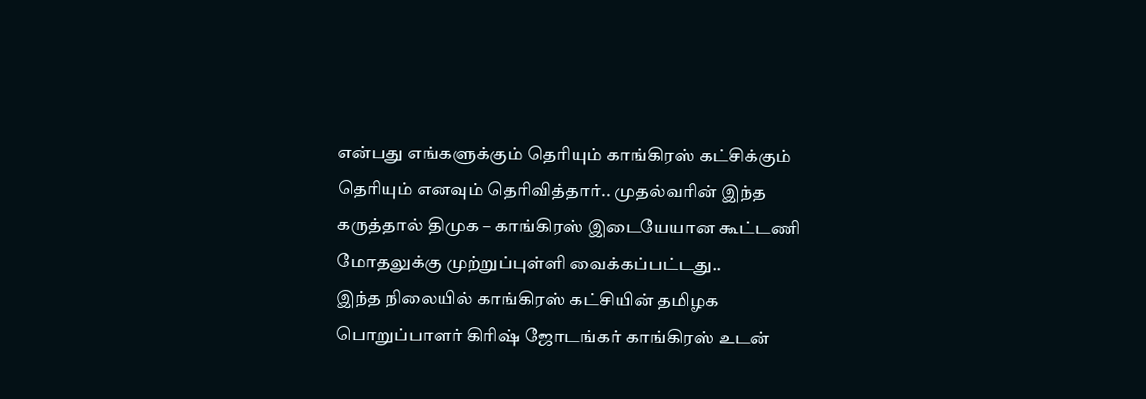என்பது எங்களுக்கும் தெரியும் காங்கிரஸ் கட்சிக்கும் தெரியும் எனவும் தெரிவித்தார்.. முதல்வரின் இந்த கருத்தால் திமுக – காங்கிரஸ் இடையேயான கூட்டணி மோதலுக்கு முற்றுப்புள்ளி வைக்கப்பட்டது..
இந்த நிலையில் காங்கிரஸ் கட்சியின் தமிழக பொறுப்பாளர் கிரிஷ் ஜோடங்கர் காங்கிரஸ் உடன்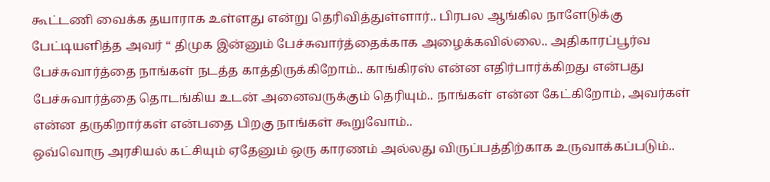கூட்டணி வைக்க தயாராக உள்ளது என்று தெரிவித்துள்ளார்.. பிரபல ஆங்கில நாளேடுக்கு பேட்டியளித்த அவர் “ திமுக இன்னும் பேச்சுவார்த்தைக்காக அழைக்கவில்லை.. அதிகாரப்பூர்வ பேச்சுவார்த்தை நாங்கள் நடத்த காத்திருக்கிறோம்.. காங்கிரஸ் என்ன எதிர்பார்க்கிறது என்பது பேச்சுவார்த்தை தொடங்கிய உடன் அனைவருக்கும் தெரியும்.. நாங்கள் என்ன கேட்கிறோம், அவர்கள் என்ன தருகிறார்கள் என்பதை பிறகு நாங்கள் கூறுவோம்..
ஒவ்வொரு அரசியல் கட்சியும் ஏதேனும் ஒரு காரணம் அல்லது விருப்பத்திற்காக உருவாக்கப்படும்..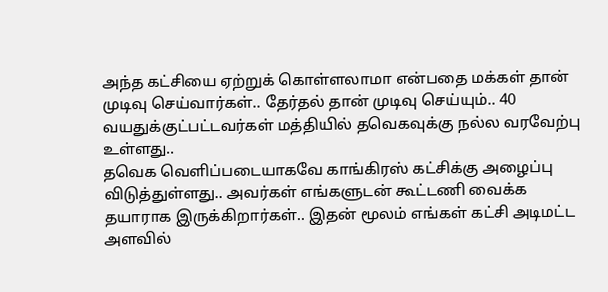அந்த கட்சியை ஏற்றுக் கொள்ளலாமா என்பதை மக்கள் தான் முடிவு செய்வார்கள்.. தேர்தல் தான் முடிவு செய்யும்.. 40 வயதுக்குட்பட்டவர்கள் மத்தியில் தவெகவுக்கு நல்ல வரவேற்பு உள்ளது..
தவெக வெளிப்படையாகவே காங்கிரஸ் கட்சிக்கு அழைப்பு விடுத்துள்ளது.. அவர்கள் எங்களுடன் கூட்டணி வைக்க தயாராக இருக்கிறார்கள்.. இதன் மூலம் எங்கள் கட்சி அடிமட்ட அளவில்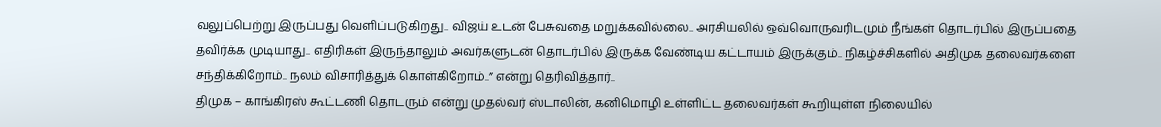வலுப்பெற்று இருப்பது வெளிப்படுகிறது.. விஜய் உடன் பேசுவதை மறுக்கவில்லை.. அரசியலில் ஒவ்வொருவரிடமும் நீங்கள் தொடர்பில் இருப்பதை தவிர்க்க முடியாது.. எதிரிகள் இருந்தாலும் அவர்களுடன் தொடர்பில் இருக்க வேண்டிய கட்டாயம் இருக்கும்.. நிகழ்ச்சிகளில் அதிமுக தலைவர்களை சந்திக்கிறோம்.. நலம் விசாரித்துக் கொள்கிறோம்..” என்று தெரிவித்தார்..
திமுக – காங்கிரஸ் கூட்டணி தொடரும் என்று முதல்வர் ஸ்டாலின், கனிமொழி உள்ளிட்ட தலைவர்கள் கூறியுள்ள நிலையில்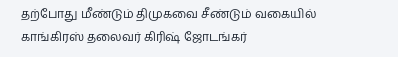தற்போது மீண்டும் திமுகவை சீண்டும் வகையில் காங்கிரஸ் தலைவர் கிரிஷ் ஜோடங்கர்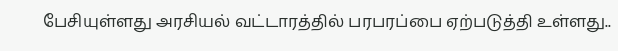பேசியுள்ளது அரசியல் வட்டாரத்தில் பரபரப்பை ஏற்படுத்தி உள்ளது..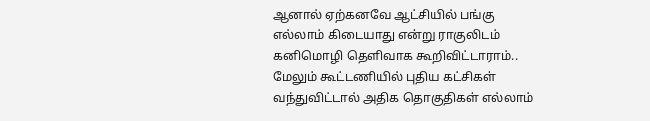ஆனால் ஏற்கனவே ஆட்சியில் பங்கு எல்லாம் கிடையாது என்று ராகுலிடம் கனிமொழி தெளிவாக கூறிவிட்டாராம்.. மேலும் கூட்டணியில் புதிய கட்சிகள் வந்துவிட்டால் அதிக தொகுதிகள் எல்லாம்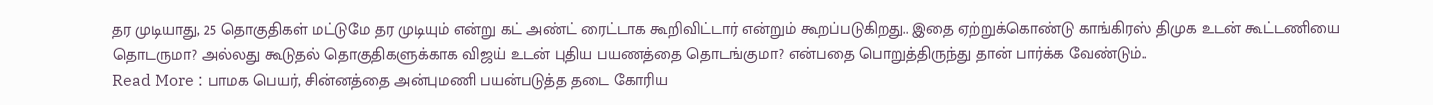தர முடியாது, 25 தொகுதிகள் மட்டுமே தர முடியும் என்று கட் அண்ட் ரைட்டாக கூறிவிட்டார் என்றும் கூறப்படுகிறது.. இதை ஏற்றுக்கொண்டு காங்கிரஸ் திமுக உடன் கூட்டணியை தொடருமா? அல்லது கூடுதல் தொகுதிகளுக்காக விஜய் உடன் புதிய பயணத்தை தொடங்குமா? என்பதை பொறுத்திருந்து தான் பார்க்க வேண்டும்..
Read More : பாமக பெயர், சின்னத்தை அன்புமணி பயன்படுத்த தடை கோரிய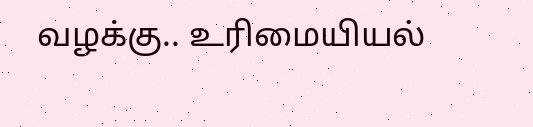வழக்கு.. உரிமையியல்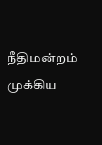நீதிமன்றம் முக்கிய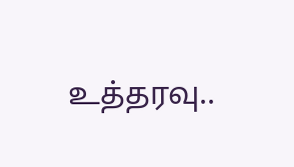உத்தரவு..